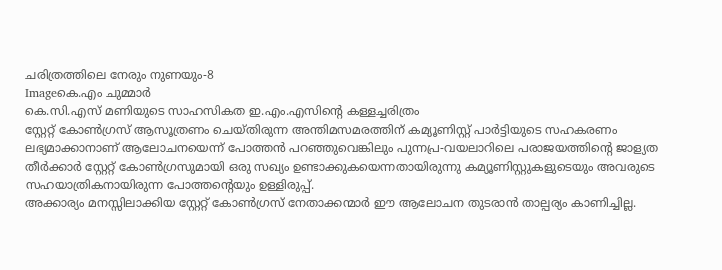ചരിത്രത്തിലെ നേരും നുണയും-8
Imageകെ.എം ചുമ്മാര്‍
കെ.സി.എസ് മണിയുടെ സാഹസികത ഇ.എം.എസിന്റെ കള്ളച്ചരിത്രം
സ്റ്റേറ്റ് കോണ്‍ഗ്രസ് ആസൂത്രണം ചെയ്തിരുന്ന അന്തിമസമരത്തിന് കമ്യൂണിസ്റ്റ് പാര്‍ട്ടിയുടെ സഹകരണം ലഭ്യമാക്കാനാണ് ആലോചനയെന്ന് പോത്തന്‍ പറഞ്ഞുവെങ്കിലും പുന്നപ്ര-വയലാറിലെ പരാജയത്തിന്റെ ജാള്യത തീര്‍ക്കാര്‍ സ്റ്റേറ്റ് കോണ്‍ഗ്രസുമായി ഒരു സഖ്യം ഉണ്ടാക്കുകയെന്നതായിരുന്നു കമ്യൂണിസ്റ്റുകളുടെയും അവരുടെ സഹയാത്രികനായിരുന്ന പോത്തന്റെയും ഉള്ളിരുപ്പ്.
അക്കാര്യം മനസ്സിലാക്കിയ സ്റ്റേറ്റ് കോണ്‍ഗ്രസ് നേതാക്കന്മാര്‍ ഈ ആലോചന തുടരാന്‍ താല്പര്യം കാണിച്ചില്ല.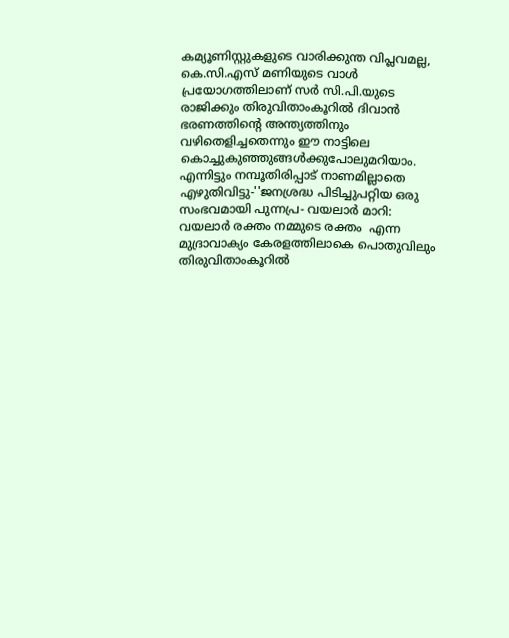കമ്യൂണിസ്റ്റുകളുടെ വാരിക്കുന്ത വിപ്ലവമല്ല, കെ.സി.എസ് മണിയുടെ വാള്‍ പ്രയോഗത്തിലാണ് സര്‍ സി.പി.യുടെ രാജിക്കും തിരുവിതാംകൂറില്‍ ദിവാന്‍ ഭരണത്തിന്റെ അന്ത്യത്തിനും വഴിതെളിച്ചതെന്നും ഈ നാട്ടിലെ കൊച്ചുകുഞ്ഞുങ്ങള്‍ക്കുപോലുമറിയാം. എന്നിട്ടും നമ്പൂതിരിപ്പാട് നാണമില്ലാതെ എഴുതിവിട്ടു-''ജനശ്രദ്ധ പിടിച്ചുപറ്റിയ ഒരു സംഭവമായി പുന്നപ്ര- വയലാര്‍ മാറി: വയലാര്‍ രക്തം നമ്മുടെ രക്തം  എന്ന മുദ്രാവാക്യം കേരളത്തിലാകെ പൊതുവിലും തിരുവിതാംകൂറില്‍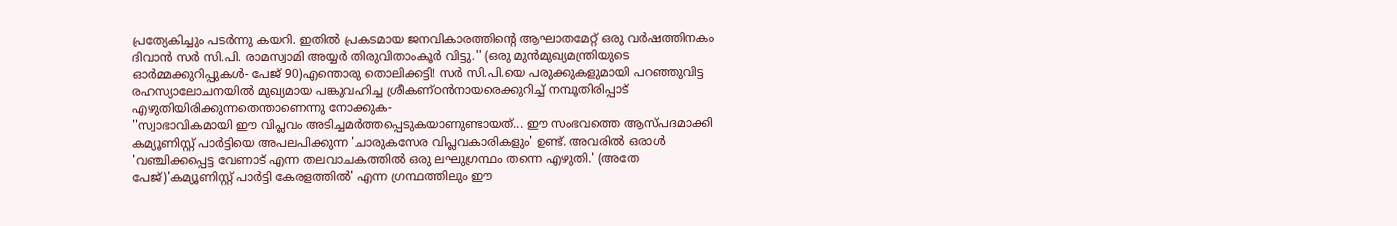പ്രത്യേകിച്ചും പടര്‍ന്നു കയറി. ഇതില്‍ പ്രകടമായ ജനവികാരത്തിന്റെ ആഘാതമേറ്റ് ഒരു വര്‍ഷത്തിനകം ദിവാന്‍ സര്‍ സി.പി. രാമസ്വാമി അയ്യര്‍ തിരുവിതാംകൂര്‍ വിട്ടു.'' (ഒരു മുന്‍മുഖ്യമന്ത്രിയുടെ ഓര്‍മ്മക്കുറിപ്പുകള്‍- പേജ് 90)എന്തൊരു തൊലിക്കട്ടി! സര്‍ സി.പി.യെ പരുക്കുകളുമായി പറഞ്ഞുവിട്ട രഹസ്യാലോചനയില്‍ മുഖ്യമായ പങ്കുവഹിച്ച ശ്രീകണ്ഠന്‍നായരെക്കുറിച്ച് നമ്പൂതിരിപ്പാട് എഴുതിയിരിക്കുന്നതെന്താണെന്നു നോക്കുക-
''സ്വാഭാവികമായി ഈ വിപ്ലവം അടിച്ചമര്‍ത്തപ്പെടുകയാണുണ്ടായത്... ഈ സംഭവത്തെ ആസ്പദമാക്കി കമ്യൂണിസ്റ്റ് പാര്‍ട്ടിയെ അപലപിക്കുന്ന 'ചാരുകസേര വിപ്ലവകാരികളും' ഉണ്ട്. അവരില്‍ ഒരാള്‍ 'വഞ്ചിക്കപ്പെട്ട വേണാട് എന്ന തലവാചകത്തില്‍ ഒരു ലഘുഗ്രന്ഥം തന്നെ എഴുതി.' (അതേ പേജ്)'കമ്യൂണിസ്റ്റ് പാര്‍ട്ടി കേരളത്തില്‍' എന്ന ഗ്രന്ഥത്തിലും ഈ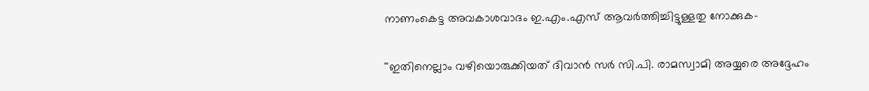നാണംകെട്ട അവകാശവാദം ഇ.എം.എസ് ആവര്‍ത്തിച്ചിട്ടുള്ളതു നോക്കുക-

''ഇതിനെല്ലാം വഴിയൊരുക്കിയത് ദിവാന്‍ സര്‍ സി.പി. രാമസ്വാമി അയ്യരെ അദ്ദേഹം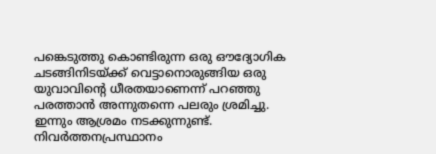പങ്കെടുത്തു കൊണ്ടിരുന്ന ഒരു ഔദ്യോഗിക ചടങ്ങിനിടയ്ക്ക് വെട്ടാനൊരുങ്ങിയ ഒരു യുവാവിന്റെ ധീരതയാണെന്ന് പറഞ്ഞു പരത്താന്‍ അന്നുതന്നെ പലരും ശ്രമിച്ചു. ഇന്നും ആശ്രമം നടക്കുന്നുണ്ട്. നിവര്‍ത്തനപ്രസ്ഥാനം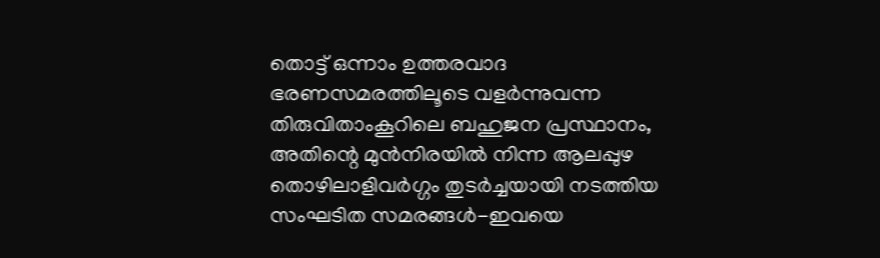തൊട്ട് ഒന്നാം ഉത്തരവാദ ഭരണസമരത്തിലൂടെ വളര്‍ന്നുവന്ന തിരുവിതാംകൂറിലെ ബഹുജന പ്രസ്ഥാനം, അതിന്റെ മുന്‍നിരയില്‍ നിന്ന ആലപ്പുഴ തൊഴിലാളിവര്‍ഗ്ഗം തുടര്‍ച്ചയായി നടത്തിയ സംഘടിത സമരങ്ങള്‍-ഇവയെ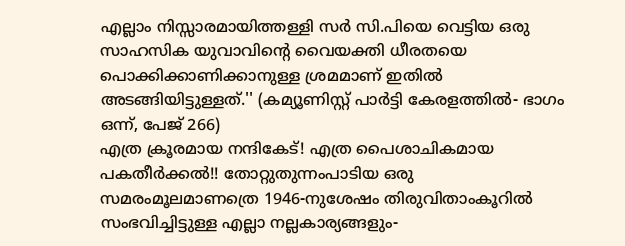എല്ലാം നിസ്സാരമായിത്തള്ളി സര്‍ സി.പിയെ വെട്ടിയ ഒരു സാഹസിക യുവാവിന്റെ വൈയക്തി ധീരതയെ പൊക്കിക്കാണിക്കാനുള്ള ശ്രമമാണ് ഇതില്‍ അടങ്ങിയിട്ടുള്ളത്.'' (കമ്യൂണിസ്റ്റ് പാര്‍ട്ടി കേരളത്തില്‍- ഭാഗം ഒന്ന്, പേജ് 266)
എത്ര ക്രൂരമായ നന്ദികേട്! എത്ര പൈശാചികമായ പകതീര്‍ക്കല്‍!! തോറ്റുതുന്നംപാടിയ ഒരു സമരംമൂലമാണത്രെ 1946-നുശേഷം തിരുവിതാംകൂറില്‍ സംഭവിച്ചിട്ടുള്ള എല്ലാ നല്ലകാര്യങ്ങളും-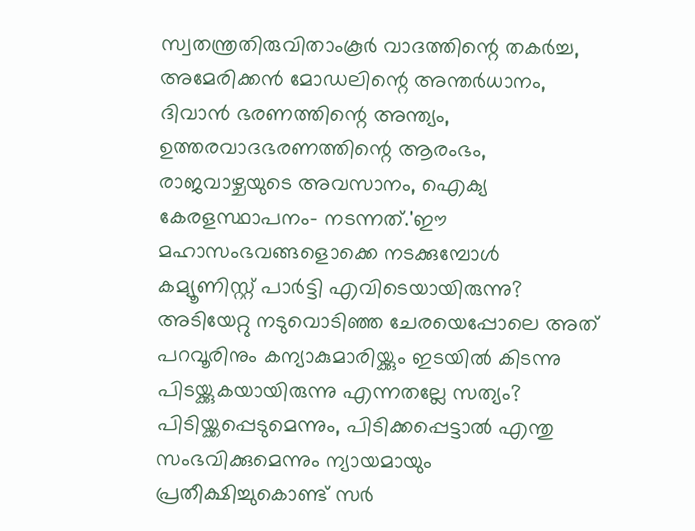സ്വതന്ത്രതിരുവിതാംകൂര്‍ വാദത്തിന്റെ തകര്‍ച്ച, അമേരിക്കന്‍ മോഡലിന്റെ അന്തര്‍ധാനം, ദിവാന്‍ ഭരണത്തിന്റെ അന്ത്യം, ഉത്തരവാദഭരണത്തിന്റെ ആരംഭം, രാജവാഴ്ചയുടെ അവസാനം, ഐക്യ കേരളസ്ഥാപനം- നടന്നത്.'ഈ മഹാസംഭവങ്ങളൊക്കെ നടക്കുമ്പോള്‍ കമ്യൂണിസ്റ്റ് പാര്‍ട്ടി എവിടെയായിരുന്നു? അടിയേറ്റു നടുവൊടിഞ്ഞ ചേരയെപ്പോലെ അത് പറവൂരിനും കന്യാകുമാരിയ്ക്കും ഇടയില്‍ കിടന്നു പിടയ്ക്കുകയായിരുന്നു എന്നതല്ലേ സത്യം?
പിടിയ്ക്കപ്പെടുമെന്നും, പിടിക്കപ്പെട്ടാല്‍ എന്തു സംഭവിക്കുമെന്നും ന്യായമായും പ്രതീക്ഷിച്ചുകൊണ്ട് സര്‍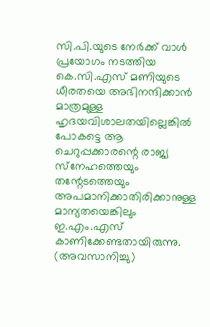സി.പി.യുടെ നേര്‍ക്ക് വാള്‍ പ്രയോഗം നടത്തിയ കെ.സി.എസ് മണിയുടെ ധീരതയെ അഭിനന്ദിക്കാന്‍ മാത്രമുള്ള ഹൃദയവിശാലതയില്ലെങ്കില്‍ പോകട്ടെ ആ ചെറുപ്പക്കാരന്റെ രാജ്യ സ്‌നേഹത്തെയും തന്റേടത്തെയും അപമാനിക്കാതിരിക്കാനുള്ള മാന്യതയെങ്കിലും ഇ.എം.എസ്  കാണിക്കേണ്ടതായിരുന്നു.
(അവസാനിച്ചു)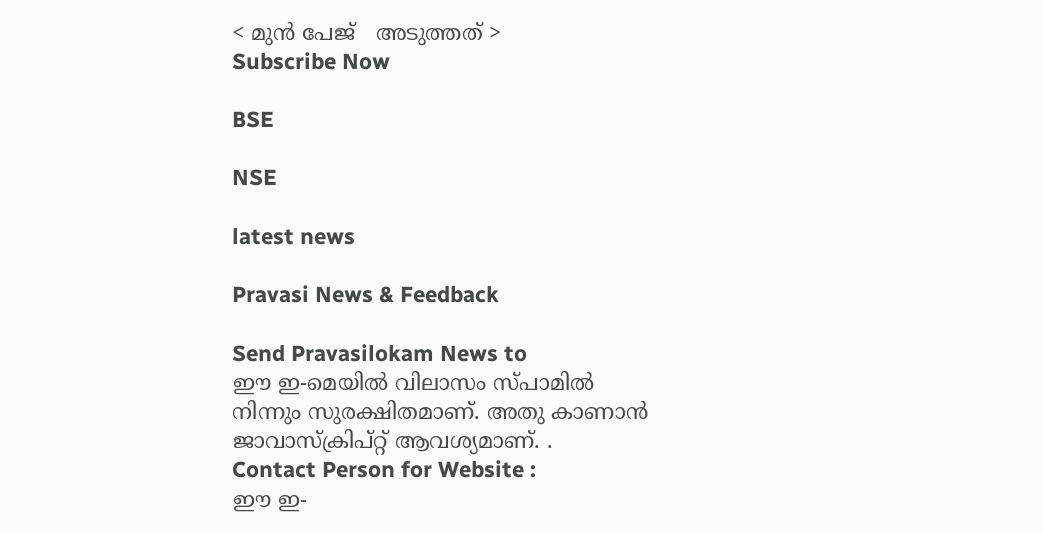< മുന്‍ പേജ്‌   അടുത്തത് >
Subscribe Now

BSE

NSE

latest news

Pravasi News & Feedback

Send Pravasilokam News to
ഈ ഇ-മെയില്‍ വിലാസം സ്‌പാമില്‍ നിന്നും സുരക്ഷിതമാണ്‌. അതു കാണാന്‍ ജാവാസ്ക്രിപ്റ്റ്‌ ആവശ്യമാണ്‌. .
Contact Person for Website :
ഈ ഇ-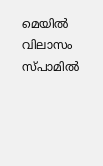മെയില്‍ വിലാസം സ്‌പാമില്‍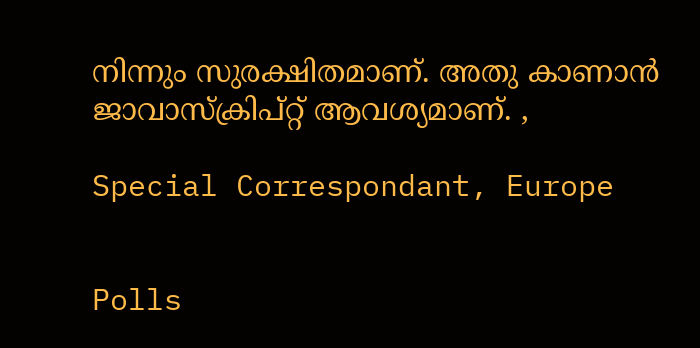നിന്നും സുരക്ഷിതമാണ്‌. അതു കാണാന്‍ ജാവാസ്ക്രിപ്റ്റ്‌ ആവശ്യമാണ്‌. ,

Special Correspondant, Europe


Polls